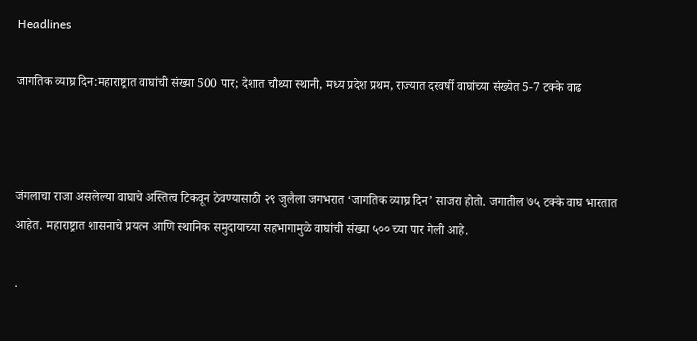Headlines

जागतिक व्याघ्र दिन:महाराष्ट्रात वाघांची संख्या 500 पार; देशात चौथ्या स्थानी, मध्य प्रदेश प्रथम, राज्यात दरवर्षी वाघांच्या संख्येत 5-7 टक्के वाढ



जंगलाचा राजा असलेल्या वाघाचे अस्तित्व टिकवून ठेवण्यासाठी २९ जुलैला जगभरात ‘जागतिक व्याघ्र दिन’ साजरा होतो. जगातील ७५ टक्के वाघ भारतात आहेत. महाराष्ट्रात शासनाचे प्रयत्न आणि स्थानिक समुदायाच्या सहभागामुळे वाघांची संख्या ५०० च्या पार गेली आहे.

.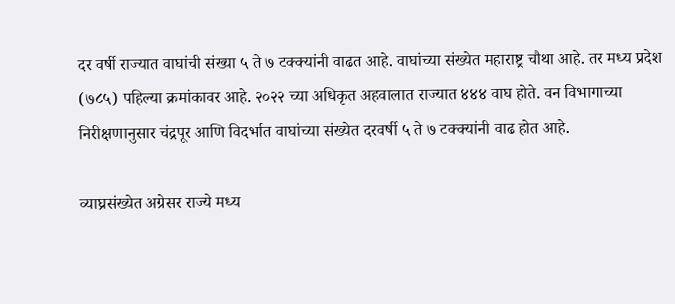दर वर्षी राज्यात वाघांची संख्या ५ ते ७ टक्क्यांनी वाढत आहे. वाघांच्या संख्येत महाराष्ट्र चौथा आहे. तर मध्य प्रदेश (७८५) पहिल्या क्रमांकावर आहे. २०२२ च्या अधिकृत अहवालात राज्यात ४४४ वाघ होते. वन विभागाच्या निरीक्षणानुसार चंद्रपूर आणि विदर्भात वाघांच्या संख्येत दरवर्षी ५ ते ७ टक्क्यांनी वाढ होत आहे.

व्याघ्रसंख्येत अग्रेसर राज्ये मध्य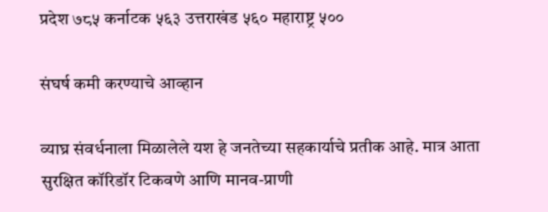प्रदेश ७८५ कर्नाटक ५६३ उत्तराखंड ५६० महाराष्ट्र ५००

संघर्ष कमी करण्याचे आव्हान

व्याघ्र संवर्धनाला मिळालेले यश हे जनतेच्या सहकार्याचे प्रतीक आहे. मात्र आता सुरक्षित कॉरिडॉर टिकवणे आणि मानव-प्राणी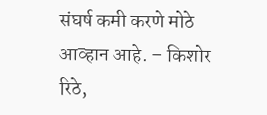संघर्ष कमी करणे मोठे आव्हान आहे. – किशोर रिठे,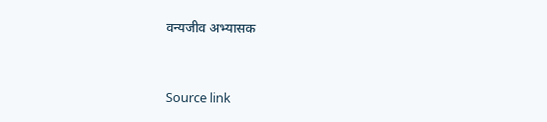वन्यजीव अभ्यासक



Source link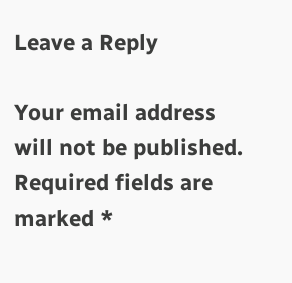Leave a Reply

Your email address will not be published. Required fields are marked *